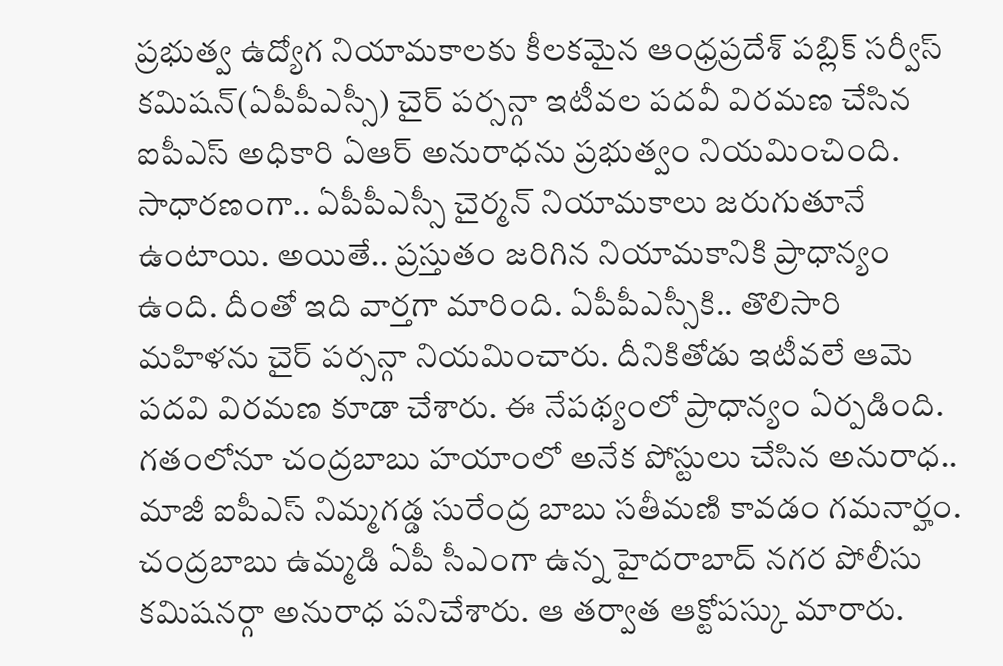ప్రభుత్వ ఉద్యోగ నియామకాలకు కీలకమైన ఆంధ్రప్రదేశ్ పబ్లిక్ సర్వీస్ కమిషన్(ఏపీపీఎస్సీ) చైర్ పర్సన్గా ఇటీవల పదవీ విరమణ చేసిన ఐపీఎస్ అధికారి ఏఆర్ అనురాధను ప్రభుత్వం నియమించింది. సాధారణంగా.. ఏపీపీఎస్సీ చైర్మన్ నియామకాలు జరుగుతూనే ఉంటాయి. అయితే.. ప్రస్తుతం జరిగిన నియామకానికి ప్రాధాన్యం ఉంది. దీంతో ఇది వార్తగా మారింది. ఏపీపీఎస్సీకి.. తొలిసారి మహిళను చైర్ పర్సన్గా నియమించారు. దీనికితోడు ఇటీవలే ఆమె పదవి విరమణ కూడా చేశారు. ఈ నేపథ్యంలో ప్రాధాన్యం ఏర్పడింది.
గతంలోనూ చంద్రబాబు హయాంలో అనేక పోస్టులు చేసిన అనురాధ.. మాజీ ఐపీఎస్ నిమ్మగడ్డ సురేంద్ర బాబు సతీమణి కావడం గమనార్హం. చంద్రబాబు ఉమ్మడి ఏపీ సీఎంగా ఉన్న హైదరాబాద్ నగర పోలీసు కమిషనర్గా అనురాధ పనిచేశారు. ఆ తర్వాత ఆక్టోపస్కు మారారు.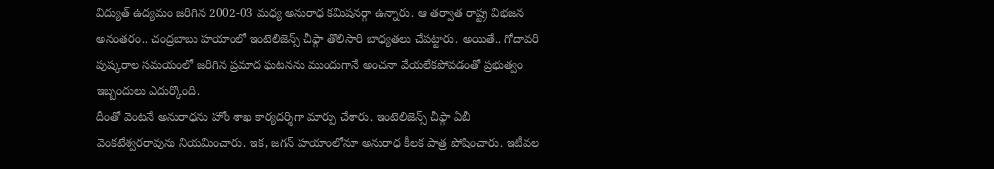విద్యుత్ ఉద్యమం జరిగిన 2002-03 మధ్య అనురాధ కమిషనర్గా ఉన్నారు. ఆ తర్వాత రాష్ట్ర విభజన అనంతరం.. చంద్రబాబు హయాంలో ఇంటెలిజెన్స్ చీఫ్గా తొలిసారి బాధ్యతలు చేపట్టారు. అయితే.. గోదావరి పుష్కరాల సమయంలో జరిగిన ప్రమాద ఘటనను ముందుగానే అంచనా వేయలేకపోవడంతో ప్రభుత్వం ఇబ్బందులు ఎదుర్కొంది.
దీంతో వెంటనే అనురాధను హోం శాఖ కార్యదర్శిగా మార్పు చేశారు. ఇంటెలిజెన్స్ చీఫ్గా ఏబీ వెంకటేశ్వరరావును నియమించారు. ఇక, జగన్ హయాంలోనూ అనురాధ కీలక పాత్ర పోషించారు. ఇటీవల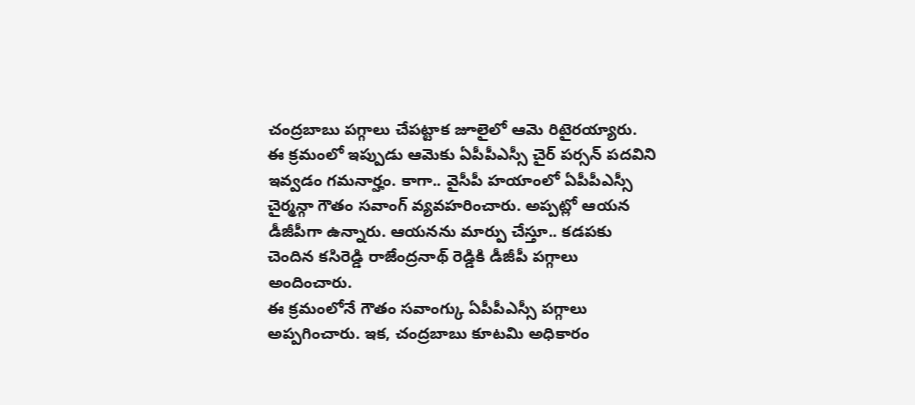చంద్రబాబు పగ్గాలు చేపట్టాక జూలైలో ఆమె రిటైరయ్యారు.
ఈ క్రమంలో ఇప్పుడు ఆమెకు ఏపీపీఎస్సీ చైర్ పర్సన్ పదవిని ఇవ్వడం గమనార్హం. కాగా.. వైసీపీ హయాంలో ఏపీపీఎస్సీ చైర్మన్గా గౌతం సవాంగ్ వ్యవహరించారు. అప్పట్లో ఆయన డీజీపీగా ఉన్నారు. ఆయనను మార్పు చేస్తూ.. కడపకు చెందిన కసిరెడ్డి రాజేంద్రనాథ్ రెడ్డికి డీజీపీ పగ్గాలు అందించారు.
ఈ క్రమంలోనే గౌతం సవాంగ్కు ఏపీపీఎస్సీ పగ్గాలు అప్పగించారు. ఇక, చంద్రబాబు కూటమి అధికారం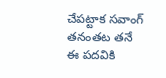చేపట్టాక సవాంగ్ తనంతట తనే ఈ పదవికి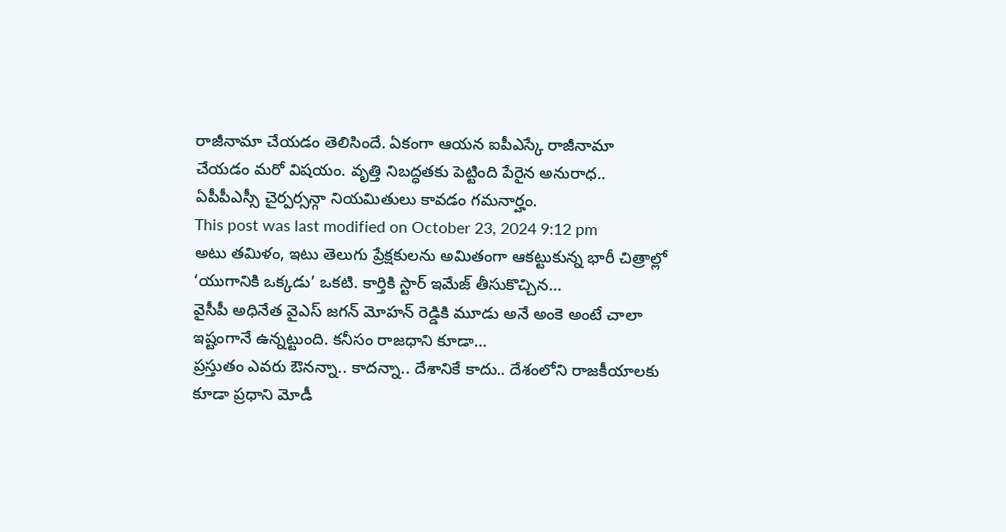రాజీనామా చేయడం తెలిసిందే. ఏకంగా ఆయన ఐపీఎస్కే రాజీనామా చేయడం మరో విషయం. వృత్తి నిబద్ధతకు పెట్టింది పేరైన అనురాధ.. ఏపీపీఎస్సీ చైర్పర్సన్గా నియమితులు కావడం గమనార్హం.
This post was last modified on October 23, 2024 9:12 pm
అటు తమిళం, ఇటు తెలుగు ప్రేక్షకులను అమితంగా ఆకట్టుకున్న భారీ చిత్రాల్లో ‘యుగానికి ఒక్కడు’ ఒకటి. కార్తికి స్టార్ ఇమేజ్ తీసుకొచ్చిన…
వైసీపీ అధినేత వైఎస్ జగన్ మోహన్ రెడ్డికి మూడు అనే అంకె అంటే చాలా ఇష్టంగానే ఉన్నట్టుంది. కనీసం రాజధాని కూడా…
ప్రస్తుతం ఎవరు ఔనన్నా.. కాదన్నా.. దేశానికే కాదు.. దేశంలోని రాజకీయాలకు కూడా ప్రధాని మోడీ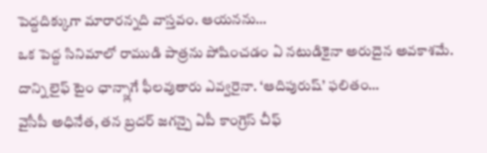పెద్దదిక్కుగా మారారన్నది వాస్తవం. ఆయనను…
ఒక పెద్ద సినిమాలో రాముడి పాత్రను పోషించడం ఏ నటుడికైనా అరుదైన అవకాశమే. దాన్ని లైఫ్ టైం ఛాన్స్లాగే ఫీలవుతారు ఎవ్వరైనా. ‘ఆదిపురుష్’ ఫలితం…
వైసీపీ అధినేత, తన బ్రదర్ జగన్పై ఏపీ కాంగ్రెస్ చీఫ్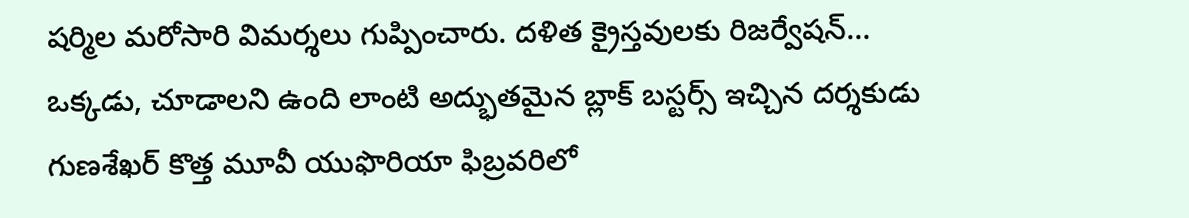షర్మిల మరోసారి విమర్శలు గుప్పించారు. దళిత క్రైస్తవులకు రిజర్వేషన్…
ఒక్కడు, చూడాలని ఉంది లాంటి అద్భుతమైన బ్లాక్ బస్టర్స్ ఇచ్చిన దర్శకుడు గుణశేఖర్ కొత్త మూవీ యుఫొరియా ఫిబ్రవరిలో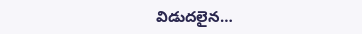విడుదలైన…